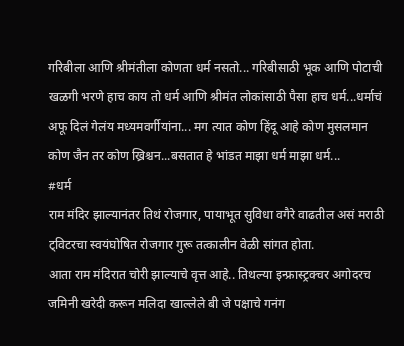गरिबीला आणि श्रीमंतीला कोणता धर्म नसतो... गरिबीसाठी भूक आणि पोटाची खळगी भरणे हाच काय तो धर्म आणि श्रीमंत लोकांसाठी पैसा हाच धर्म...धर्माचं अफू दिलं गेलंय मध्यमवर्गीयांना... मग त्यात कोण हिंदू आहे कोण मुसलमान कोण जैन तर कोण ख्रिश्चन...बसतात हे भांडत माझा धर्म माझा धर्म...
#धर्म
राम मंदिर झाल्यानंतर तिथं रोजगार, पायाभूत सुविधा वगैरे वाढतील असं मराठी ट्विटरचा स्वयंघोषित रोजगार गुरू तत्कालीन वेळी सांगत होता.
आता राम मंदिरात चोरी झाल्याचे वृत्त आहे.. तिथल्या इन्फ्रास्ट्रक्चर अगोदरच जमिनी खरेदी करून मलिदा खाल्लेले बी जे पक्षाचे गनंग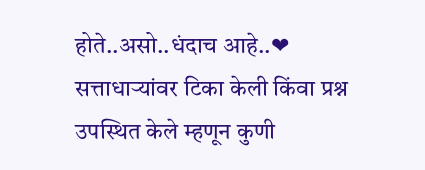होते..असो..धंदाच आहे..❤
सत्ताधाऱ्यांवर टिका केली किंवा प्रश्न उपस्थित केले म्हणून कुणी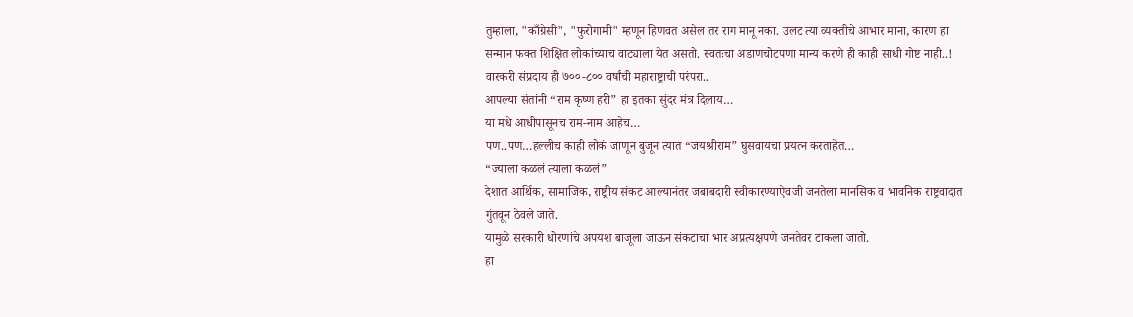तुम्हाला, "काँग्रेसी", "फुरोगामी" म्हणून हिणवत असेल तर राग मानू नका. उलट त्या व्यक्तीचे आभार माना, कारण हा सन्मान फक्त शिक्षित लोकांच्याच वाट्याला येत असतो. स्वतःचा अडाणचोटपणा मान्य करणे ही काही साधी गोष्ट नाही..!
वारकरी संप्रदाय ही ७००-८०० वर्षांची महाराष्ट्राची परंपरा..
आपल्या संतांनी “राम कृष्ण हरी” हा इतका सुंदर मंत्र दिलाय…
या मधे आधीपासूनच राम-नाम आहेच…
पण..पण…हल्लीच काही लोकं जाणून बुजून त्यात “जयश्रीराम” घुसवायचा प्रयत्न करताहेत…
“ज्याला कळलं त्याला कळलं”
देशात आर्थिक, सामाजिक, राष्ट्रीय संकट आल्यानंतर जबाबदारी स्वीकारण्याऐवजी जनतेला मानसिक व भावनिक राष्ट्रवादात गुंतवून ठेवले जाते.
यामुळे सरकारी धोरणांचे अपयश बाजूला जाऊन संकटाचा भार अप्रत्यक्षपणे जनतेवर टाकला जातो.
हा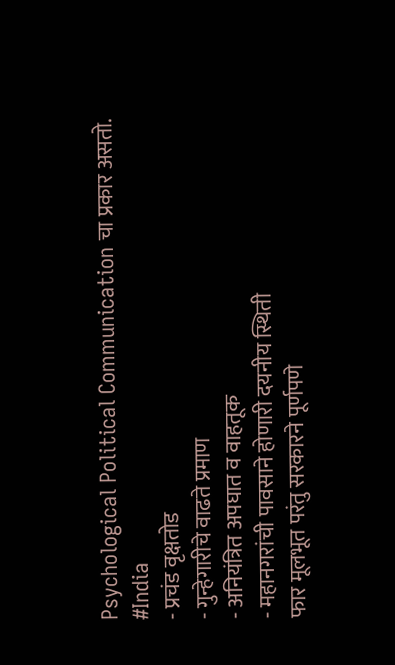Psychological Political Communication चा प्रकार असतो.
#India
- प्रचंड वृक्षतोड
- गुन्हेगारीचे वाढते प्रमाण
- अनियंत्रित अपघात व वाहतूक
- महानगरांची पावसाने होणारी दयनीय स्थिती
फार मूलभूत परंतु सरकारने पूर्णपणे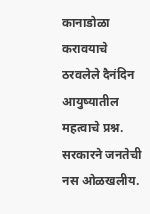कानाडोळा करावयाचे ठरवलेले दैनंदिन आयुष्यातील महत्वाचे प्रश्न.
सरकारने जनतेची नस ओळखलीय.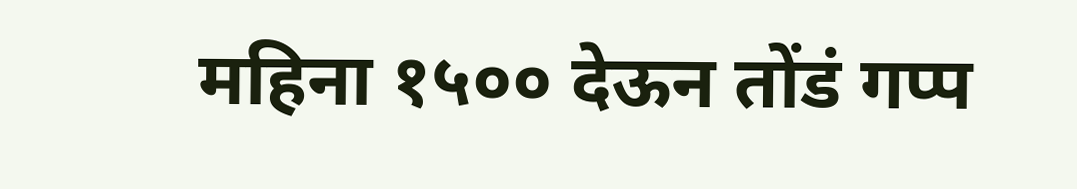महिना १५०० देऊन तोंडं गप्प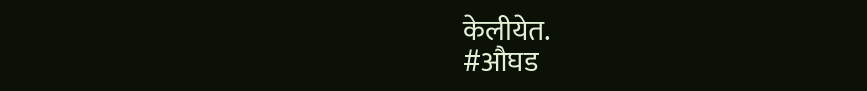केलीयेत.
#औघड